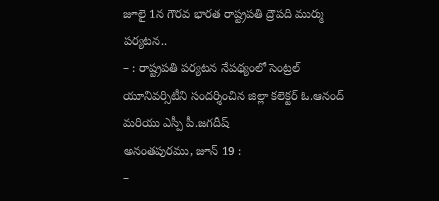జూలై 1న గౌరవ భారత రాష్ట్రపతి ద్రౌపది ముర్ము పర్యటన..
– : రాష్ట్రపతి పర్యటన నేపథ్యంలో సెంట్రల్ యూనివర్సిటీని సందర్శించిన జిల్లా కలెక్టర్ ఓ.ఆనంద్ మరియు ఎస్పీ పీ.జగదీష్
అనంతపురము, జూన్ 19 :
–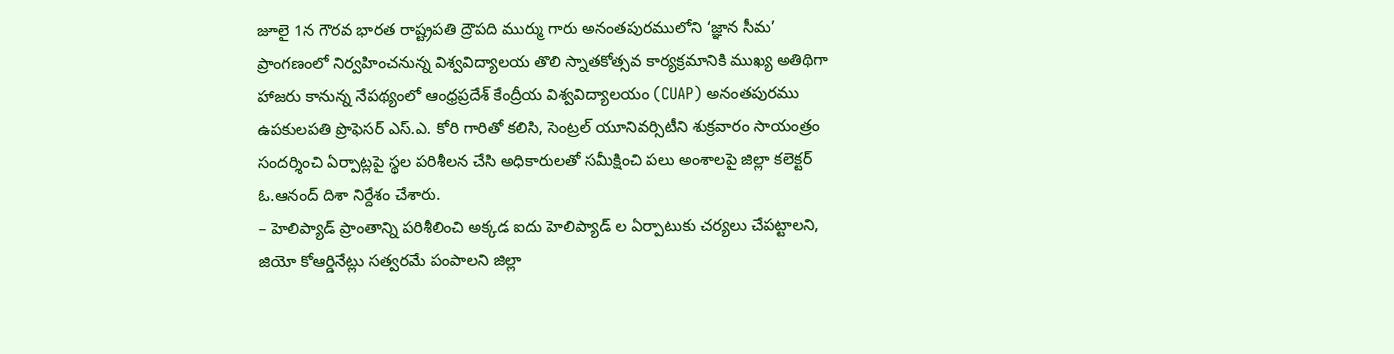జూలై 1న గౌరవ భారత రాష్ట్రపతి ద్రౌపది ముర్ము గారు అనంతపురములోని ‘జ్ఞాన సీమ’ ప్రాంగణంలో నిర్వహించనున్న విశ్వవిద్యాలయ తొలి స్నాతకోత్సవ కార్యక్రమానికి ముఖ్య అతిథిగా హాజరు కానున్న నేపథ్యంలో ఆంధ్రప్రదేశ్ కేంద్రీయ విశ్వవిద్యాలయం (CUAP) అనంతపురము ఉపకులపతి ప్రొఫెసర్ ఎస్.ఎ. కోరి గారితో కలిసి, సెంట్రల్ యూనివర్సిటీని శుక్రవారం సాయంత్రం సందర్శించి ఏర్పాట్లపై స్థల పరిశీలన చేసి అధికారులతో సమీక్షించి పలు అంశాలపై జిల్లా కలెక్టర్ ఓ.ఆనంద్ దిశా నిర్దేశం చేశారు.
– హెలిప్యాడ్ ప్రాంతాన్ని పరిశీలించి అక్కడ ఐదు హెలిప్యాడ్ ల ఏర్పాటుకు చర్యలు చేపట్టాలని, జియో కోఆర్డినేట్లు సత్వరమే పంపాలని జిల్లా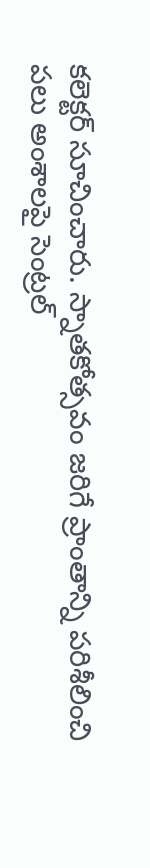కలెక్టర్ సూచించారు. స్నాతకోత్సవం జరిగే ప్రాంతాన్ని పరిశీలించి పలు అంశాలపై సెంట్రల్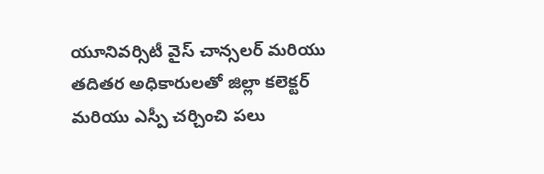యూనివర్సిటీ వైస్ చాన్సలర్ మరియు తదితర అధికారులతో జిల్లా కలెక్టర్ మరియు ఎస్పీ చర్చించి పలు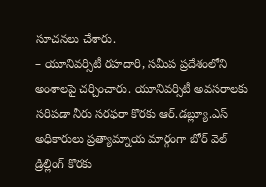సూచనలు చేశారు.
– యూనివర్సిటీ రహదారి, సమీప ప్రదేశంలోని అంశాలపై చర్చించారు. యూనివర్సిటీ అవసరాలకు సరిపడా నీరు సరఫరా కొరకు ఆర్.డబ్ల్యూ.ఎస్ అధికారులు ప్రత్యామ్నాయ మార్గంగా బోర్ వెల్ డ్రిల్లింగ్ కొరకు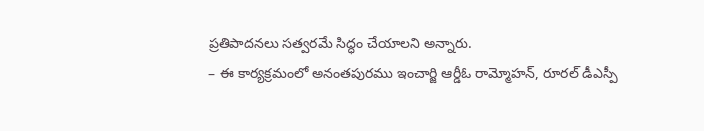ప్రతిపాదనలు సత్వరమే సిద్ధం చేయాలని అన్నారు.
– ఈ కార్యక్రమంలో అనంతపురము ఇంచార్జి ఆర్డీఓ రామ్మోహన్, రూరల్ డీఎస్పీ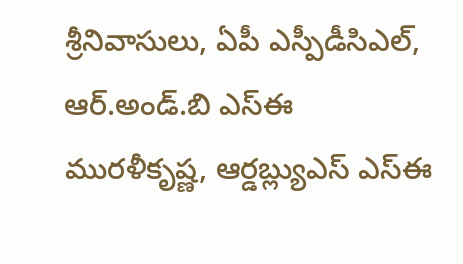శ్రీనివాసులు, ఏపీ ఎస్పీడీసిఎల్, ఆర్.అండ్.బి ఎస్ఈ మురళీకృష్ణ, ఆర్డబ్ల్యుఎస్ ఎస్ఈ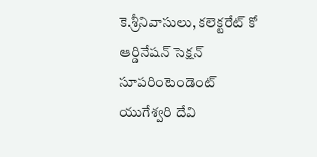కె.శ్రీనివాసులు, కలెక్టరేట్ కో ఆర్డినేషన్ సెక్షన్ సూపరింటెండెంట్ యుగేశ్వరి దేవి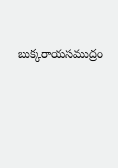బుక్కరాయసముద్రం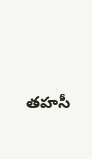తహసీ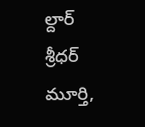ల్దార్ శ్రీధర్ మూర్తి,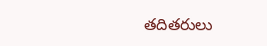తదితరులు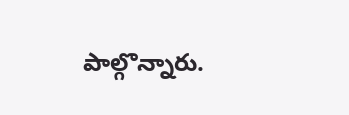పాల్గొన్నారు.